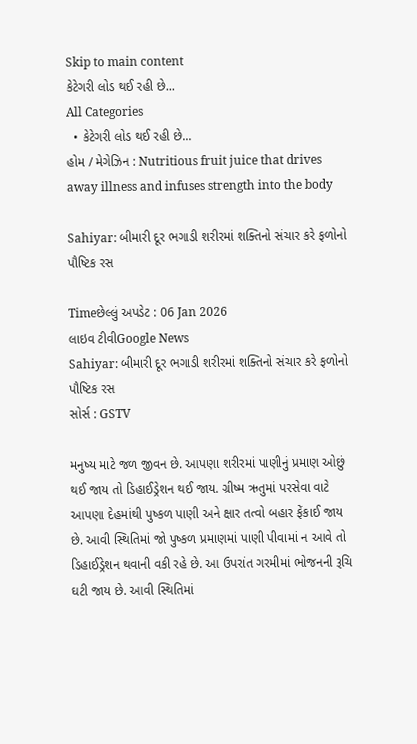Skip to main content
કેટેગરી લોડ થઈ રહી છે...
All Categories
  • કેટેગરી લોડ થઈ રહી છે...
હોમ / મેગેઝિન : Nutritious fruit juice that drives away illness and infuses strength into the body

Sahiyar: બીમારી દૂર ભગાડી શરીરમાં શક્તિનો સંચાર કરે ફળોનો પૌષ્ટિક રસ

Timeછેલ્લું અપડેટ : 06 Jan 2026
લાઇવ ટીવીGoogle News
Sahiyar: બીમારી દૂર ભગાડી શરીરમાં શક્તિનો સંચાર કરે ફળોનો પૌષ્ટિક રસ
સોર્સ : GSTV

મનુષ્ય માટે જળ જીવન છે. આપણા શરીરમાં પાણીનું પ્રમાણ ઓછું થઈ જાય તો ડિહાઈડ્રેશન થઈ જાય. ગ્રીષ્મ ઋતુમાં પરસેવા વાટે આપણા દેહમાંથી પુષ્કળ પાણી અને ક્ષાર તત્વો બહાર ફેંકાઈ જાય છે. આવી સ્થિતિમાં જો પુષ્કળ પ્રમાણમાં પાણી પીવામાં ન આવે તો ડિહાઈડ્રેશન થવાની વકી રહે છે. આ ઉપરાંત ગરમીમાં ભોજનની રૂચિ ઘટી જાય છે. આવી સ્થિતિમાં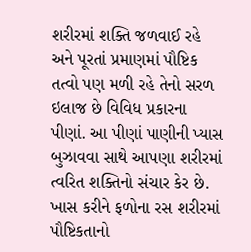શરીરમાં શક્તિ જળવાઈ રહે અને પૂરતાં પ્રમાણમાં પૌષ્ટિક તત્વો પણ મળી રહે તેનો સરળ ઇલાજ છે વિવિધ પ્રકારના પીણાં. આ પીણાં પાણીની પ્યાસ બુઝાવવા સાથે આપણા શરીરમાં ત્વરિત શક્તિનો સંચાર કેર છે. ખાસ કરીને ફળોના રસ શરીરમાં પૌષ્ટિકતાનો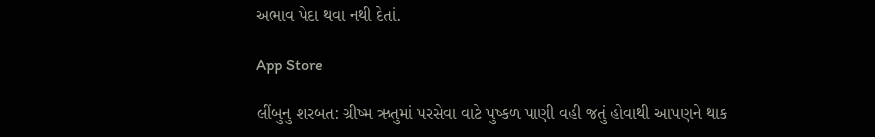અભાવ પેદા થવા નથી દેતાં.

App Store

લીંબુનુ શરબત: ગ્રીષ્મ ઋતુમાં પરસેવા વાટે પુષ્કળ પાણી વહી જતું હોવાથી આપણને થાક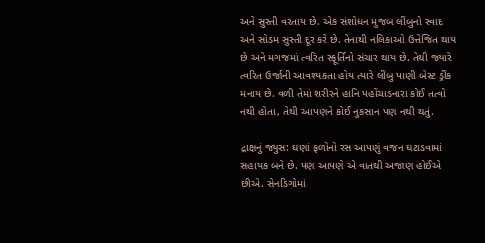અને સુસ્તી વરતાય છે. એક સંશોધન મુજબ લીંબુનો સ્વાદ અને સોડમ સુસ્તી દૂર કરે છે. તેનાથી નલિકાઓ ઉત્તેજિત થાય છે અને મગજમાં ત્વરિત સ્ફૂર્તિનો સંચાર થાય છે. તેથી જ્યારે ત્વરિત ઉર્જાની આવશ્યકતા હોય ત્યારે લીંબુ પાણી બેસ્ટ ડ્રીંક મનાય છે. વળી તેમાં શરીરને હાનિ પહોંચાડનારા કોઈ તત્વો નથી હોતા, તેથી આપણને કોઈ નુકસાન પણ નથી થતું.

દ્રાક્ષનું જ્યુસ: ઘણાં ફળોનો રસ આપણું વજન ઘટાડવામાં સહાયક બને છે. પણ આપણે એ વાતથી અજાણ હોઈએ છીએ. સેનડિગોમાં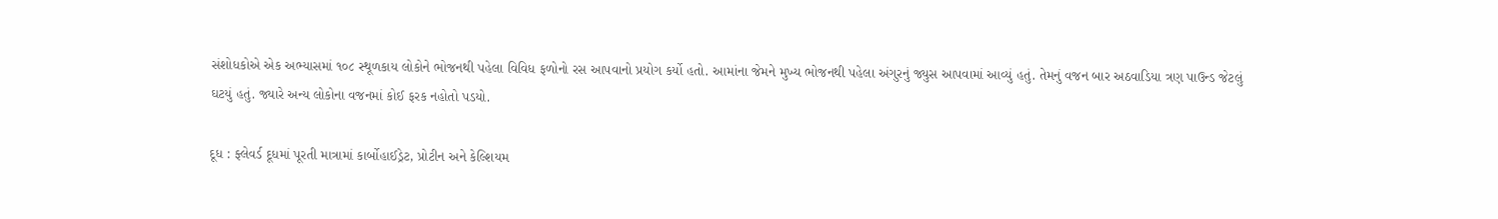સંશોધકોએ એક અભ્યાસમાં ૧૦૮ સ્થૂળકાય લોકોને ભોજનથી પહેલા વિવિધ ફળોનો રસ આપવાનો પ્રયોગ કર્યો હતો. આમાંના જેમને મુખ્ય ભોજનથી પહેલા અંગુરનું જ્યુસ આપવામાં આવ્યું હતું. તેમનું વજન બાર અઠવાડિયા ત્રણ પાઉન્ડ જેટલું ઘટયું હતું. જ્યારે અન્ય લોકોના વજનમાં કોઈ ફરક નહોતો પડયો.

દૂધ : ફ્લેવર્ડ દૂધમાં પૂરતી માત્રામાં કાર્બોહાઈડ્રેટ, પ્રોટીન અને કેલ્શિયમ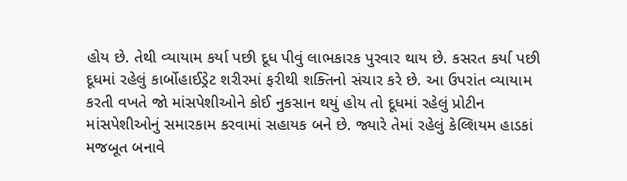હોય છે. તેથી વ્યાયામ કર્યા પછી દૂધ પીવું લાભકારક પુરવાર થાય છે. કસરત કર્યા પછી દૂધમાં રહેલું કાર્બોહાઈડ્રેટ શરીરમાં ફરીથી શક્તિનો સંચાર કરે છે. આ ઉપરાંત વ્યાયામ કરતી વખતે જો માંસપેશીઓને કોઈ નુકસાન થયું હોય તો દૂધમાં રહેલું પ્રોટીન માંસપેશીઓનું સમારકામ કરવામાં સહાયક બને છે. જ્યારે તેમાં રહેલું કેલ્શિયમ હાડકાં મજબૂત બનાવે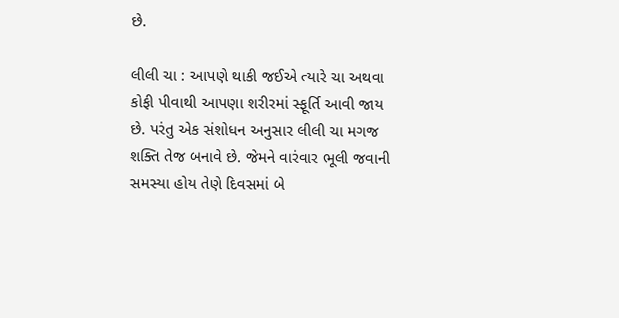છે.

લીલી ચા : આપણે થાકી જઈએ ત્યારે ચા અથવા કોફી પીવાથી આપણા શરીરમાં સ્ફૂર્તિ આવી જાય છે. પરંતુ એક સંશોધન અનુસાર લીલી ચા મગજ શક્તિ તેજ બનાવે છે. જેમને વારંવાર ભૂલી જવાની સમસ્યા હોય તેણે દિવસમાં બે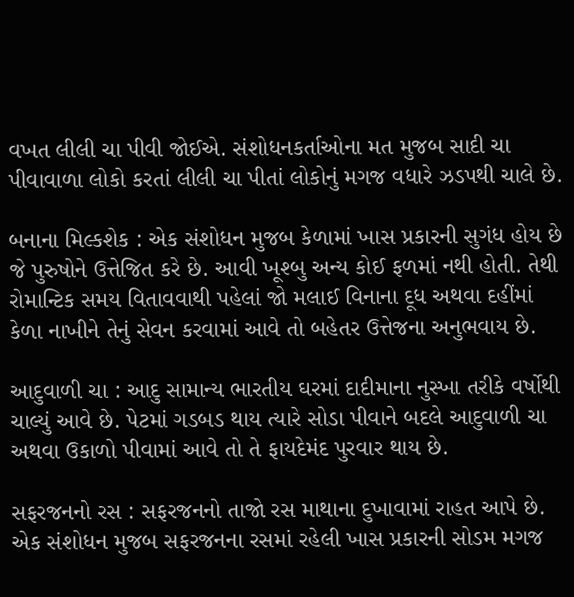વખત લીલી ચા પીવી જોઈએ. સંશોધનકર્તાઓના મત મુજબ સાદી ચા પીવાવાળા લોકો કરતાં લીલી ચા પીતાં લોકોનું મગજ વધારે ઝડપથી ચાલે છે.

બનાના મિલ્કશેક : એક સંશોધન મુજબ કેળામાં ખાસ પ્રકારની સુગંધ હોય છે જે પુરુષોને ઉત્તેજિત કરે છે. આવી ખૂશ્બુ અન્ય કોઈ ફળમાં નથી હોતી. તેથી રોમાન્ટિક સમય વિતાવવાથી પહેલાં જો મલાઈ વિનાના દૂધ અથવા દહીંમાં કેળા નાખીને તેનું સેવન કરવામાં આવે તો બહેતર ઉત્તેજના અનુભવાય છે.

આદુવાળી ચા : આદુ સામાન્ય ભારતીય ઘરમાં દાદીમાના નુસ્ખા તરીકે વર્ષોથી ચાલ્યું આવે છે. પેટમાં ગડબડ થાય ત્યારે સોડા પીવાને બદલે આદુવાળી ચા અથવા ઉકાળો પીવામાં આવે તો તે ફાયદેમંદ પુરવાર થાય છે.

સફરજનનો રસ : સફરજનનો તાજો રસ માથાના દુખાવામાં રાહત આપે છે. એક સંશોધન મુજબ સફરજનના રસમાં રહેલી ખાસ પ્રકારની સોડમ મગજ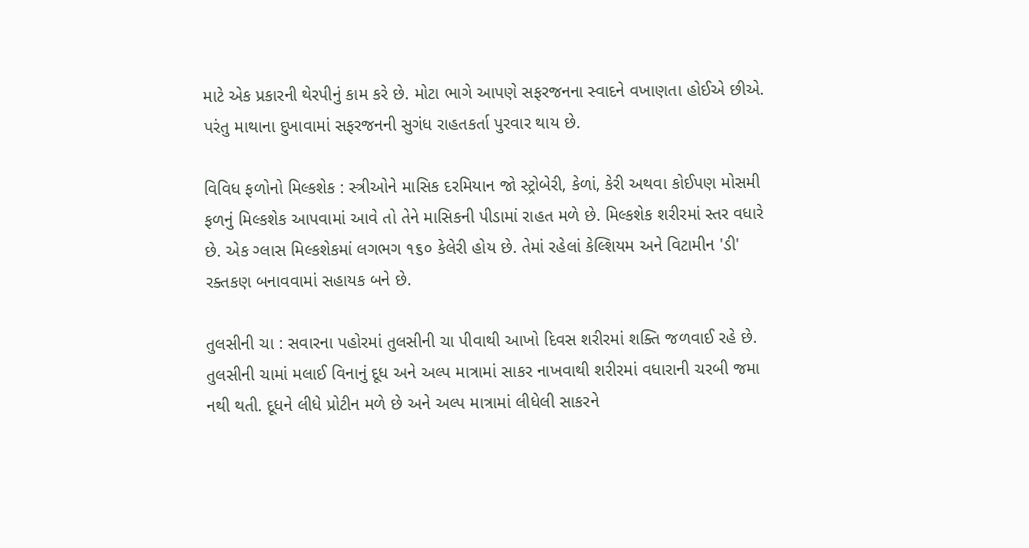માટે એક પ્રકારની થેરપીનું કામ કરે છે. મોટા ભાગે આપણે સફરજનના સ્વાદને વખાણતા હોઈએ છીએ. પરંતુ માથાના દુખાવામાં સફરજનની સુગંધ રાહતકર્તા પુરવાર થાય છે.

વિવિધ ફળોનો મિલ્કશેક : સ્ત્રીઓને માસિક દરમિયાન જો સ્ટ્રોબેરી, કેળાં, કેરી અથવા કોઈપણ મોસમી ફળનું મિલ્કશેક આપવામાં આવે તો તેને માસિકની પીડામાં રાહત મળે છે. મિલ્કશેક શરીરમાં સ્તર વધારે છે. એક ગ્લાસ મિલ્કશેકમાં લગભગ ૧૬૦ કેલેરી હોય છે. તેમાં રહેલાં કેલ્શિયમ અને વિટામીન 'ડી' રક્તકણ બનાવવામાં સહાયક બને છે.

તુલસીની ચા : સવારના પહોરમાં તુલસીની ચા પીવાથી આખો દિવસ શરીરમાં શક્તિ જળવાઈ રહે છે. તુલસીની ચામાં મલાઈ વિનાનું દૂધ અને અલ્પ માત્રામાં સાકર નાખવાથી શરીરમાં વધારાની ચરબી જમા નથી થતી. દૂધને લીધે પ્રોટીન મળે છે અને અલ્પ માત્રામાં લીધેલી સાકરને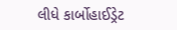લીધે કાર્બોહાઈડ્રેટ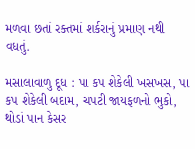મળવા છતાં રક્તમાં શર્કરાનું પ્રમાણ નથી વધતું.

મસાલાવાળુ દૂધ : પા કપ શેકેલી ખસખસ, પા કપ શેકેલી બદામ, ચપટી જાયફળનો ભુકો, થોડાં પાન કેસર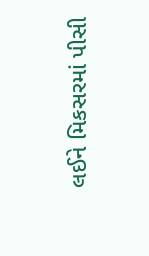લઈને મિકસરમાં પીસી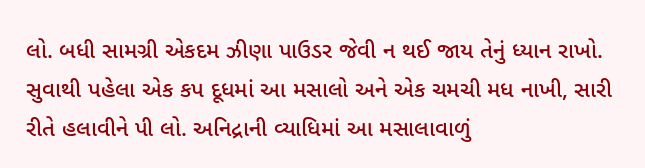લો. બધી સામગ્રી એકદમ ઝીણા પાઉડર જેવી ન થઈ જાય તેનું ધ્યાન રાખો. સુવાથી પહેલા એક કપ દૂધમાં આ મસાલો અને એક ચમચી મધ નાખી, સારી રીતે હલાવીને પી લો. અનિદ્રાની વ્યાધિમાં આ મસાલાવાળું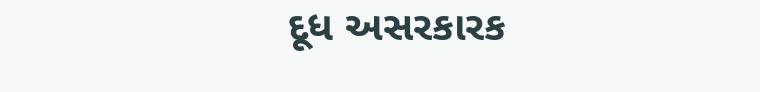દૂધ અસરકારક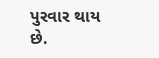પુરવાર થાય છે.